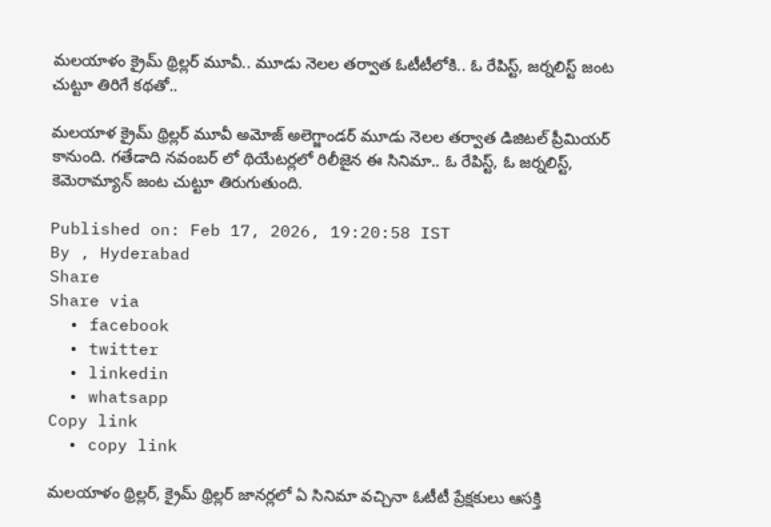మలయాళం క్రైమ్ థ్రిల్లర్ మూవీ.. మూడు నెలల తర్వాత ఓటీటీలోకి.. ఓ రేపిస్ట్, జర్నలిస్ట్ జంట చుట్టూ తిరిగే కథతో..

మలయాళ క్రైమ్ థ్రిల్లర్ మూవీ అమోజ్ అలెగ్జాండర్ మూడు నెలల తర్వాత డిజిటల్ ప్రీమియర్ కానుంది. గతేడాది నవంబర్ లో థియేటర్లలో రిలీజైన ఈ సినిమా.. ఓ రేపిస్ట్, ఓ జర్నలిస్ట్, కెమెరామ్యాన్ జంట చుట్టూ తిరుగుతుంది.

Published on: Feb 17, 2026, 19:20:58 IST
By , Hyderabad
Share
Share via
  • facebook
  • twitter
  • linkedin
  • whatsapp
Copy link
  • copy link

మలయాళం థ్రిల్లర్, క్రైమ్ థ్రిల్లర్ జానర్లలో ఏ సినిమా వచ్చినా ఓటీటీ ప్రేక్షకులు ఆసక్తి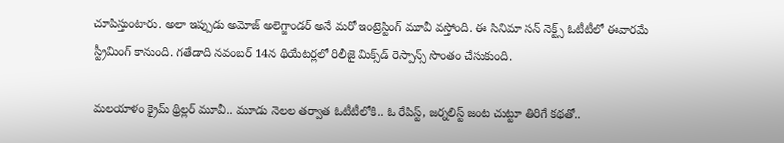చూపిస్తుంటారు. అలా ఇప్పుడు అమోజ్ అలెగ్జాండర్ అనే మరో ఇంట్రెస్టింగ్ మూవీ వస్తోంది. ఈ సినిమా సన్ నెక్ట్స్ ఓటీటీలో ఈవారమే స్ట్రీమింగ్ కానుంది. గతేడాది నవంబర్ 14న థియేటర్లలో రిలీజై మిక్స్‌డ్ రెస్పాన్స్ సొంతం చేసుకుంది.

మలయాళం క్రైమ్ థ్రిల్లర్ మూవీ.. మూడు నెలల తర్వాత ఓటీటీలోకి.. ఓ రేపిస్ట్, జర్నలిస్ట్ జంట చుట్టూ తిరిగే కథతో..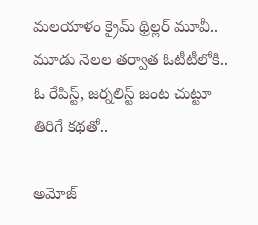మలయాళం క్రైమ్ థ్రిల్లర్ మూవీ.. మూడు నెలల తర్వాత ఓటీటీలోకి.. ఓ రేపిస్ట్, జర్నలిస్ట్ జంట చుట్టూ తిరిగే కథతో..

అమోజ్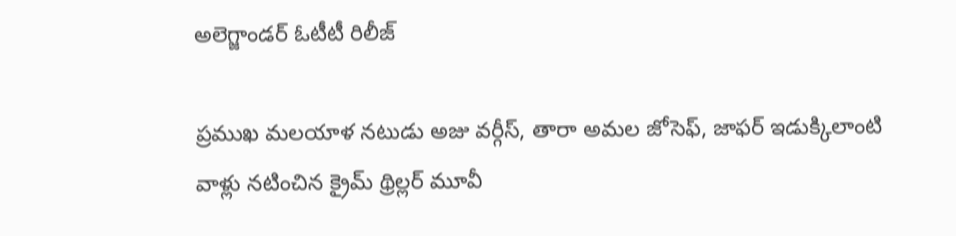అలెగ్జాండర్ ఓటీటీ రిలీజ్

ప్రముఖ మలయాళ నటుడు అజు వర్గీస్, తారా అమల జోసెఫ్, జాఫర్ ఇడుక్కిలాంటి వాళ్లు నటించిన క్రైమ్ థ్రిల్లర్ మూవీ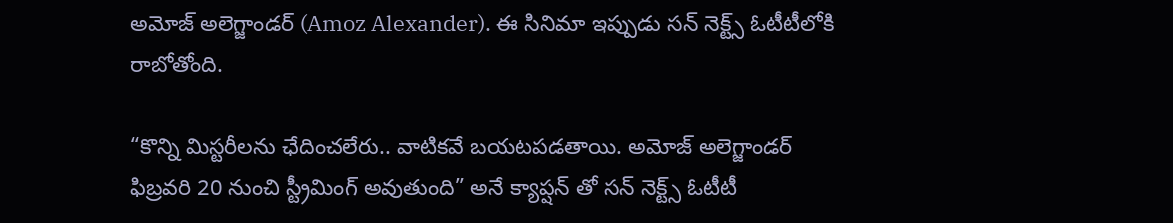అమోజ్ అలెగ్జాండర్ (Amoz Alexander). ఈ సినిమా ఇప్పుడు సన్ నెక్ట్స్ ఓటీటీలోకి రాబోతోంది.

“కొన్ని మిస్టరీలను ఛేదించలేరు.. వాటికవే బయటపడతాయి. అమోజ్ అలెగ్జాండర్ ఫిబ్రవరి 20 నుంచి స్ట్రీమింగ్ అవుతుంది” అనే క్యాప్షన్ తో సన్ నెక్ట్స్ ఓటీటీ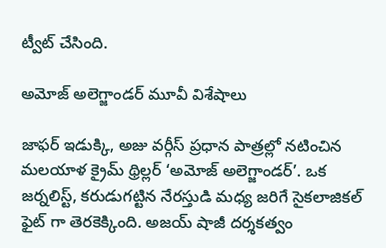ట్వీట్ చేసింది.

అమోజ్ అలెగ్జాండర్ మూవీ విశేషాలు

జాఫర్ ఇడుక్కి, అజు వర్గీస్ ప్రధాన పాత్రల్లో నటించిన మలయాళ క్రైమ్ థ్రిల్లర్ ‘అమోజ్ అలెగ్జాండర్’. ఒక జర్నలిస్ట్, కరుడుగట్టిన నేరస్తుడి మధ్య జరిగే సైకలాజికల్ ఫైట్ గా తెరకెక్కింది. అజయ్ షాజీ దర్శకత్వం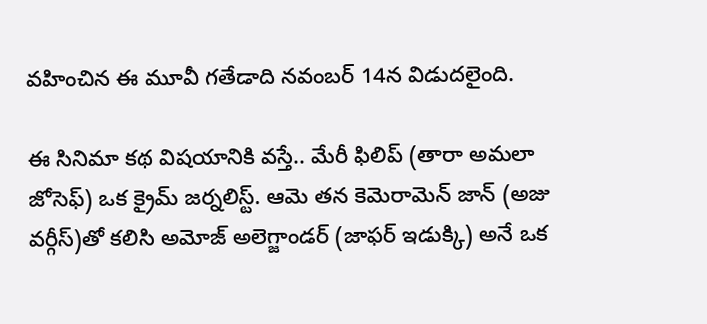వహించిన ఈ మూవీ గతేడాది నవంబర్ 14న విడుదలైంది.

ఈ సినిమా కథ విషయానికి వస్తే.. మేరీ ఫిలిప్ (తారా అమలా జోసెఫ్) ఒక క్రైమ్ జర్నలిస్ట్. ఆమె తన కెమెరామెన్ జాన్ (అజు వర్గీస్)తో కలిసి అమోజ్ అలెగ్జాండర్ (జాఫర్ ఇడుక్కి) అనే ఒక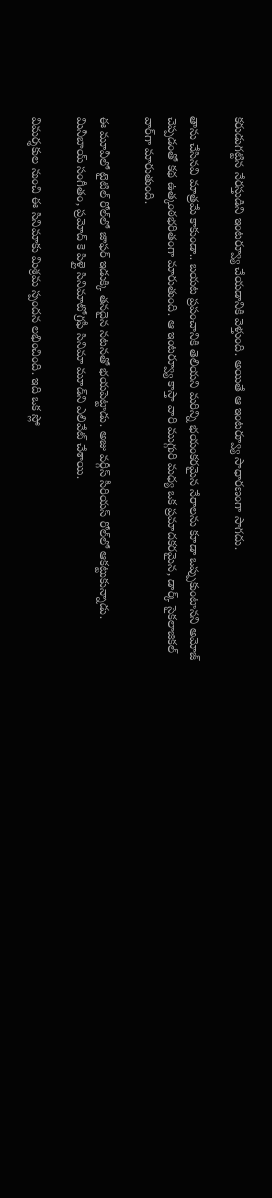కరుడుగట్టిన నేరస్తుడిని ఇంటర్వ్యూ చేయడానికి వెళ్తుంది. అయితే ఆ ఇంటర్వ్యూ సాధారణంగా సాగదు.

తాను చేసినవి మాత్రమే కాకుండా.. బయట ప్రపంచానికి తెలియని మరిన్ని భయంకరమైన నేరాలను కూడా ఒప్పుకుంటానని అమోజ్ చెప్పడంతో కథ ఉత్కంఠభరితంగా మారుతుంది. ఆ ఇంటర్వ్యూ కాస్తా వారి ముగ్గురి మధ్య ఒక ప్రమాదకరమైన, డార్క్ సైకలాజికల్ వార్‌గా మారుతుంది.

ఈ మూవీలో టైటిల్ రోల్‌లో జాఫర్ ఇడుక్కి తనదైన నటనతో భయపెట్టాడు. అజు వర్గీస్ సీరియస్ రోల్‌లో ఆకట్టుకున్నాడు. మినీబాయ్ సంగీతం, ప్రమోద్ కె పిళ్లై సినిమాటోగ్రఫీ సినిమా మూడ్‌ని ఎలివేట్ చేశాయి.

విమర్శకుల నుంచి ఈ సినిమాకు మిశ్రమ స్పందన లభించింది. ఇది ఒక స్లో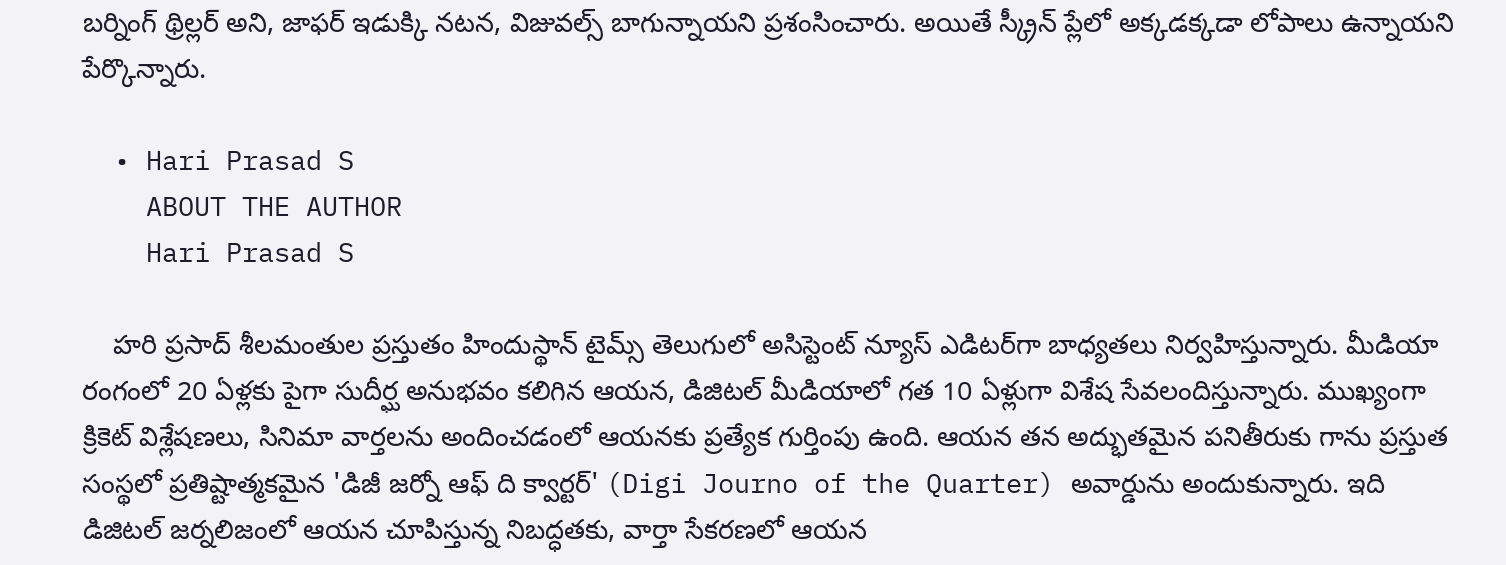బర్నింగ్ థ్రిల్లర్ అని, జాఫర్ ఇడుక్కి నటన, విజువల్స్ బాగున్నాయని ప్రశంసించారు. అయితే స్క్రీన్ ప్లేలో అక్కడక్కడా లోపాలు ఉన్నాయని పేర్కొన్నారు.

  • Hari Prasad S
    ABOUT THE AUTHOR
    Hari Prasad S

    హరి ప్రసాద్ శీలమంతుల ప్రస్తుతం హిందుస్థాన్ టైమ్స్ తెలుగులో అసిస్టెంట్ న్యూస్ ఎడిటర్‌గా బాధ్యతలు నిర్వహిస్తున్నారు. మీడియా రంగంలో 20 ఏళ్లకు పైగా సుదీర్ఘ అనుభవం కలిగిన ఆయన, డిజిటల్ మీడియాలో గత 10 ఏళ్లుగా విశేష సేవలందిస్తున్నారు. ముఖ్యంగా క్రికెట్ విశ్లేషణలు, సినిమా వార్తలను అందించడంలో ఆయనకు ప్రత్యేక గుర్తింపు ఉంది. ఆయన తన అద్భుతమైన పనితీరుకు గాను ప్రస్తుత సంస్థలో ప్రతిష్టాత్మకమైన 'డిజీ జర్నో ఆఫ్ ది క్వార్టర్' (Digi Journo of the Quarter) అవార్డును అందుకున్నారు. ఇది డిజిటల్ జర్నలిజంలో ఆయన చూపిస్తున్న నిబద్ధతకు, వార్తా సేకరణలో ఆయన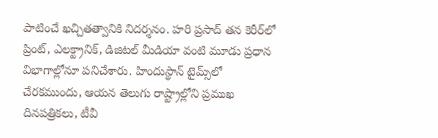పాటించే ఖచ్చితత్వానికి నిదర్శనం. హరి ప్రసాద్ తన కెరీర్‌లో ప్రింట్, ఎలక్ట్రానిక్, డిజిటల్ మీడియా వంటి మూడు ప్రధాన విభాగాల్లోనూ పనిచేశారు. హిందుస్థాన్ టైమ్స్‌లో చేరకముందు, ఆయన తెలుగు రాష్ట్రాల్లోని ప్రముఖ దినపత్రికలు, టీవీ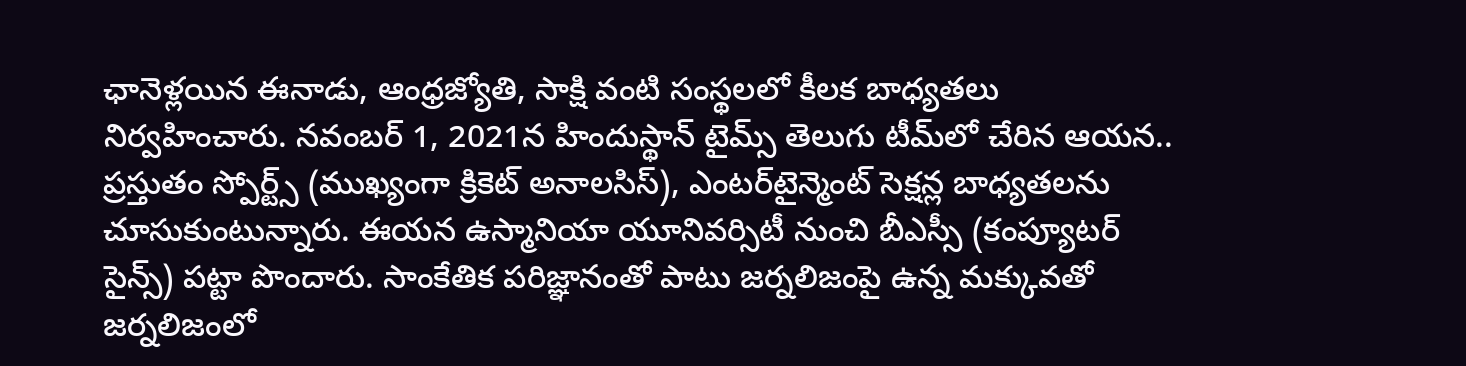ఛానెళ్లయిన ఈనాడు, ఆంధ్రజ్యోతి, సాక్షి వంటి సంస్థలలో కీలక బాధ్యతలు నిర్వహించారు. నవంబర్ 1, 2021న హిందుస్థాన్ టైమ్స్ తెలుగు టీమ్‌లో చేరిన ఆయన.. ప్రస్తుతం స్పోర్ట్స్ (ముఖ్యంగా క్రికెట్ అనాలసిస్), ఎంటర్‌టైన్మెంట్ సెక్షన్ల బాధ్యతలను చూసుకుంటున్నారు. ఈయన ఉస్మానియా యూనివర్సిటీ నుంచి బీఎస్సీ (కంప్యూటర్ సైన్స్) పట్టా పొందారు. సాంకేతిక పరిజ్ఞానంతో పాటు జర్నలిజంపై ఉన్న మక్కువతో జర్నలిజంలో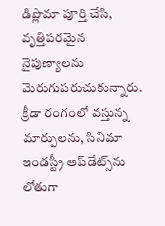డిప్లొమా పూర్తి చేసి, వృత్తిపరమైన నైపుణ్యాలను మెరుగుపరుచుకున్నారు. క్రీడా రంగంలో వస్తున్న మార్పులను, సినిమా ఇండస్ట్రీ అప్‌డేట్స్‌ను లోతుగా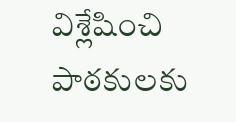విశ్లేషించి పాఠకులకు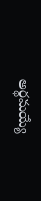అర్థమయ్యే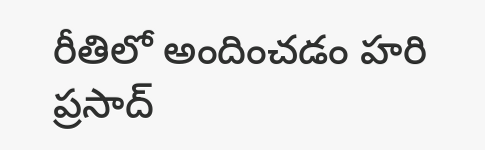రీతిలో అందించడం హరి ప్రసాద్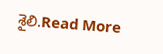శైలి.Read More